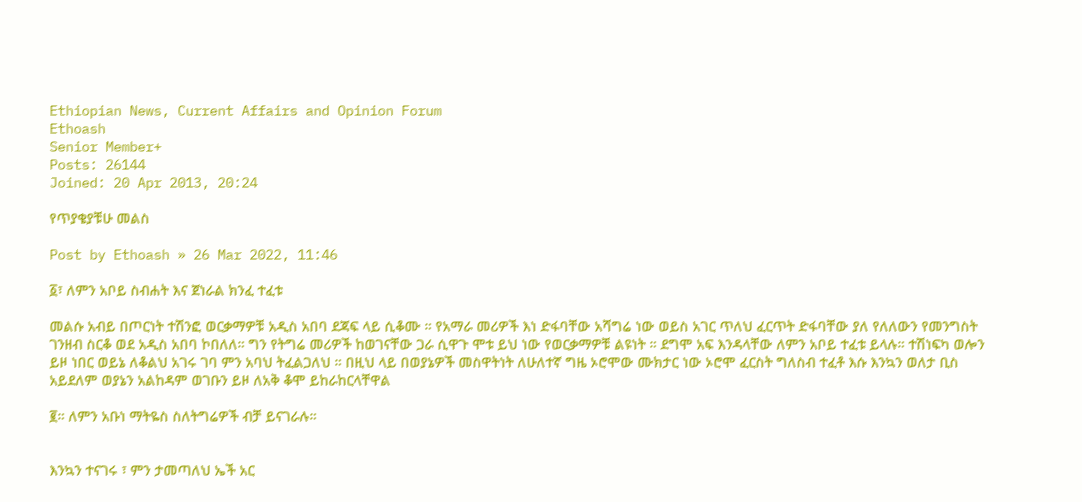Ethiopian News, Current Affairs and Opinion Forum
Ethoash
Senior Member+
Posts: 26144
Joined: 20 Apr 2013, 20:24

የጥያቄያቹሁ መልስ

Post by Ethoash » 26 Mar 2022, 11:46

፩፣ ለምን አቦይ ስብሐት እና ጀነራል ክንፈ ተፈቱ

መልሱ አብይ በጦርነት ተሽንፎ ወርቃማዎቹ አዲስ አበባ ደጃፍ ላይ ሲቆሙ ። የአማራ መሪዎች እነ ድፋባቸው አሻግሬ ነው ወይስ አገር ጥለህ ፈርጥት ድፋባቸው ያለ የለለውን የመንግስት ገንዘብ ስርቆ ወደ አዲስ አበባ ኮበለለ። ግን የትግሬ መሪዎች ከወገናቸው ጋራ ሲዋጉ ሞቱ ይህ ነው የወርቃማዎቹ ልዩነት ። ደግሞ አፍ እንዳላቸው ለምን አቦይ ተፈቱ ይላሉ። ተሽነፍካ ወሎን ይዞ ነበር ወይኔ ለቆልህ አገሩ ገባ ምን አባህ ትፈልጋለህ ። በዚህ ላይ በወያኔዎች መስዋትነት ለሁለተኛ ግዜ ኦሮሞው ሙክታር ነው ኦሮሞ ፈርስት ግለስብ ተፈቶ እሱ እንኳን ወለታ ቢስ አይደለም ወያኔን አልከዳም ወገቡን ይዞ ለአቅ ቆሞ ይከራከርላቸዋል

፪። ለምን አቡነ ማትዬስ ስለትግሬዎች ብቻ ይናገራሉ።


እንኳን ተናገሩ ፣ ምን ታመጣለህ ኤች አር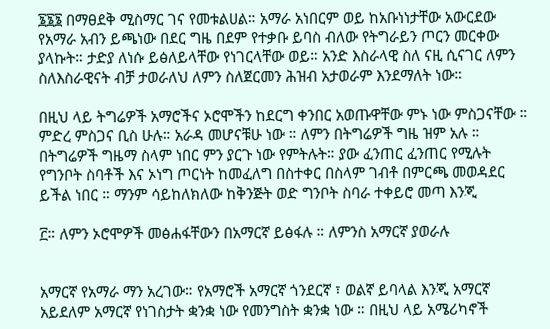፮፮፮ በማፀደቅ ሚስማር ገና የመቱልሀል። አማራ አነበርም ወይ ከአቡነነታቸው አውርደው የአማራ አብን ይጫነው በደር ግዜ በደም የተቃቡ ይባስ ብለው የትግራይን ጦርን መርቀው ያላኩት። ታድያ ለነሱ ይፅለይላቸው የነገርላቸው ወይ። አንድ እስራላዊ ስለ ናዚ ሲናገር ለምን ስለእስራዊናት ብቻ ታወራለህ ለምን ስለጀርመን ሕዝብ አታወራም እንደማለት ነው።

በዚህ ላይ ትግሬዎች አማሮችና ኦሮሞችን ከደርግ ቀንበር አወጡዋቸው ምኑ ነው ምስጋናቸው ። ምድረ ምስጋና ቢስ ሁሉ። አራዳ መሆናቹሁ ነው ። ለምን በትግሬዎች ግዜ ዝም አሉ ። በትግሬዎች ግዜማ ስላም ነበር ምን ያርጉ ነው የምትሉት። ያው ፈንጠር ፈንጠር የሚሉት የግንቦት ስባቶች እና ኦነግ ጦርነት ከመፈለግ በስተቀር በስላም ገብቶ በምርጫ መወዳደር ይችል ነበር ። ማንም ሳይከለክለው ከቅንጅት ወድ ግንቦት ስባራ ተቀይሮ መጣ እንጂ

፫። ለምን ኦሮሞዎች መፅሐፋቸውን በአማርኛ ይፅፋሉ ። ለምንስ አማርኛ ያወራሉ


አማርኛ የአማራ ማን አረገው። የአማሮች አማርኛ ጎንደርኛ ፣ ወልኛ ይባላል እንጂ አማርኛ አይደለም አማርኛ የነገስታት ቋንቋ ነው የመንግስት ቋንቋ ነው ። በዚህ ላይ አሜሪካኖች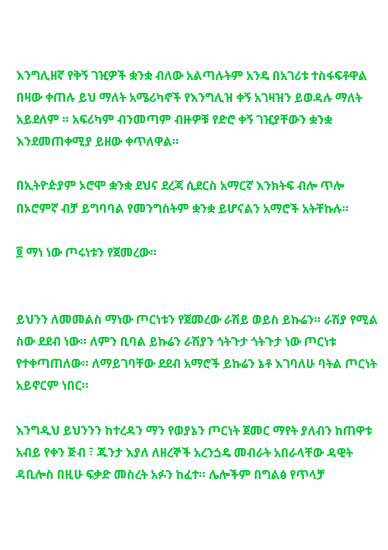እንግሊዘኛ የቅኝ ገዢዎች ቋንቋ ብለው አልጣሉትም አንዴ በአገሪቱ ተስፋፍቶዋል በዛው ቀጠሉ ይህ ማለት አሜሪካኖች የእንግሊዝ ቀኝ አገዛዝን ይወዳሉ ማለት አይደለም ። አፍሪካም ብንመጣም ብዙዎቹ የድሮ ቀኝ ገዢያቸውን ቋንቋ እንደመጠቀሚያ ይዘው ቀጥለዋል።

በኢትዮዽያም ኦሮሞ ቋንቋ ደህና ደረጃ ሲደርስ አማርኛ እንክትፍ ብሎ ጥሎ በኦሮምኛ ብቻ ይግባባል የመንግስትም ቋንቋ ይሆናልን አማሮች አትቸኩሉ።

፬ ማነ ነው ጦሩነቱን የጀመረው።


ይህንን ለመመልስ ማነው ጦርነቱን የጀመረው ራሽይ ወይስ ይኩሬን። ራሽያ የሚል ስው ደደብ ነው። ለምን ቢባል ይኩሬን ራሽያን ጎትጉታ ጎትጉታ ነው ጦርነቱ የተቀጣጠለው። ለማይገባቸው ደደብ አማሮች ይኩሬን ኔቶ እገባለሁ ባትል ጦርነት አይኖርም ነበር።

እንግዲህ ይህንንን ከተረዳን ማን የወያኔን ጦርነት ጀመር ማየት ያለብን ከጠዋቱ አብይ የቀን ጅብ ፣ ጁንታ እያለ ለዘረኞች አረንጏዴ መብራት አበራላቸው ዳዊት ዳቢሎስ በዚሁ ፍቃድ መስረት አፉን ከፈተ። ሌሎችም በግልፅ የጥላቻ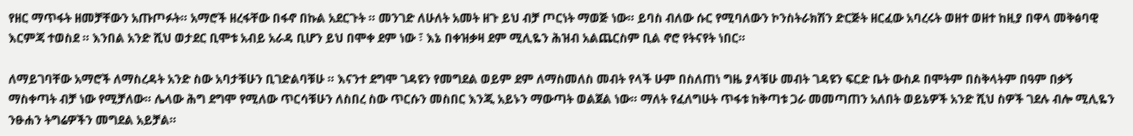የዘር ማጥፋት ዘመቻቸውን አጡጦፉት። አማሮች ዘረፋቸው በፋኖ በኩል አደርጉት ። መንገድ ለሁለት አመት ዘጉ ይህ ብቻ ጦርነት ማወጅ ነው። ይባስ ብለው ሱር የሚባለውን ኮንስትራክሽን ድርጅት ዘርፈው አባረሩት ወዘተ ወዘተ ከዚያ በዋላ መቅፅባዊ እርምጃ ተወስደ ። እንበል አንድ ሺህ ወታደር ቢሞቱ አብይ አራዳ ቢሆን ይህ በሞቀ ደም ነው ፣ እኔ በቀዝቃዛ ደም ሚሊዬን ሕዝብ አልጨርስም ቢል ኖሮ የትናየት ነበር።

ለማይገባቸው አማሮች ለማስረዳት አንድ ስው አባታቹሁን ቢገድልባቹሁ ። እናንተ ደግሞ ገዳዩን የመግደል ወይም ደም ለማስመለስ መብት የላች ሁም በስለጠነ ግዜ ያላቹሁ መብት ገዳዩን ፍርድ ቤት ውስዶ በሞትም በስቅላትም በዓም በቃኝ ማስቀጣት ብቻ ነው የሚቻለው። ሌላው ሕግ ደግሞ የሚለው ጥርሳቹሁን ለስበረ ስው ጥርሱን መስበር እንጂ አይኑን ማውጣት ወልጀል ነው። ማለት የፈለግሁት ጥፋቱ ከቅጣቱ ጋራ መመጣጠን አለበት ወይኔዎች አንድ ሺህ ስዎች ገደሉ ብሎ ሚሊዬን ንፁሐን ትግሬዎችን መግደል አይቻል።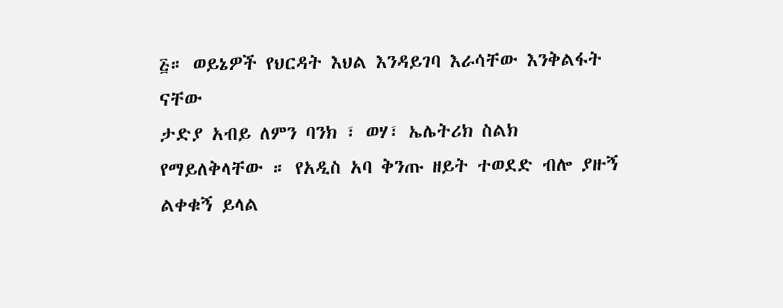፭። ወይኔዎች የህርዳት እህል እንዳይገባ እራሳቸው እንቅልፋት ናቸው
ታድያ አብይ ለምን ባንክ ፣ ወሃ፣ ኤሌትሪክ ስልክ የማይለቅላቸው ። የአዲስ አባ ቅንጡ ዘይት ተወደድ ብሎ ያዙኝ ልቀቁኝ ይላል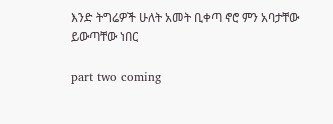እንድ ትግሬዎች ሁለት አመት ቢቀጣ ኖሮ ምን አባታቸው ይውጣቸው ነበር

part two coming